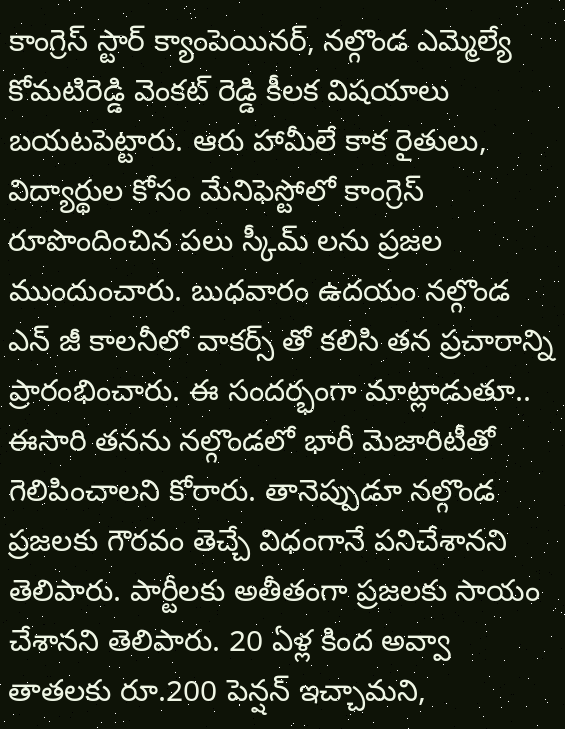కాంగ్రెస్ స్టార్ క్యాంపెయినర్, నల్గొండ ఎమ్మెల్యే కోమటిరెడ్డి వెంకట్ రెడ్డి కీలక విషయాలు బయటపెట్టారు. ఆరు హామీలే కాక రైతులు, విద్యార్థుల కోసం మేనిఫెస్టోలో కాంగ్రెస్ రూపొందించిన పలు స్కీమ్ లను ప్రజల ముందుంచారు. బుధవారం ఉదయం నల్గొండ ఎన్ జీ కాలనీలో వాకర్స్ తో కలిసి తన ప్రచారాన్ని ప్రారంభించారు. ఈ సందర్భంగా మాట్లాడుతూ.. ఈసారి తనను నల్గొండలో భారీ మెజారిటీతో గెలిపించాలని కోరారు. తానెప్పుడూ నల్గొండ ప్రజలకు గౌరవం తెచ్చే విధంగానే పనిచేశానని తెలిపారు. పార్టీలకు అతీతంగా ప్రజలకు సాయం చేశానని తెలిపారు. 20 ఏళ్ల కింద అవ్వా తాతలకు రూ.200 పెన్షన్ ఇచ్చామని,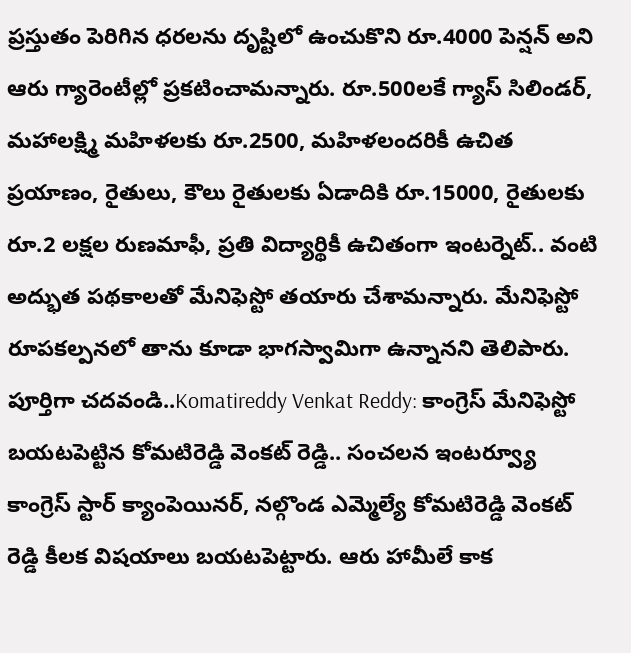ప్రస్తుతం పెరిగిన ధరలను దృష్టిలో ఉంచుకొని రూ.4000 పెన్షన్ అని ఆరు గ్యారెంటీల్లో ప్రకటించామన్నారు. రూ.500లకే గ్యాస్ సిలిండర్, మహాలక్ష్మి మహిళలకు రూ.2500, మహిళలందరికీ ఉచిత ప్రయాణం, రైతులు, కౌలు రైతులకు ఏడాదికి రూ.15000, రైతులకు రూ.2 లక్షల రుణమాఫీ, ప్రతి విద్యార్థికీ ఉచితంగా ఇంటర్నెట్.. వంటి అద్భుత పథకాలతో మేనిఫెస్టో తయారు చేశామన్నారు. మేనిఫెస్టో రూపకల్పనలో తాను కూడా భాగస్వామిగా ఉన్నానని తెలిపారు.
పూర్తిగా చదవండి..Komatireddy Venkat Reddy: కాంగ్రెస్ మేనిఫెస్టో బయటపెట్టిన కోమటిరెడ్డి వెంకట్ రెడ్డి.. సంచలన ఇంటర్వ్యూ
కాంగ్రెస్ స్టార్ క్యాంపెయినర్, నల్గొండ ఎమ్మెల్యే కోమటిరెడ్డి వెంకట్ రెడ్డి కీలక విషయాలు బయటపెట్టారు. ఆరు హామీలే కాక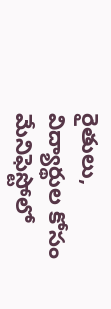రైతులు, విద్యార్థుల కోసం మేనిఫెస్టోలో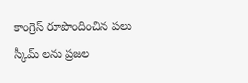కాంగ్రెస్ రూపొందించిన పలు స్కీమ్ లను ప్రజల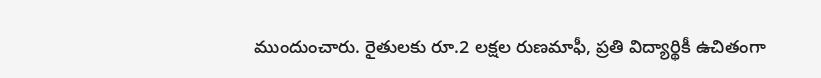ముందుంచారు. రైతులకు రూ.2 లక్షల రుణమాఫీ, ప్రతి విద్యార్థికీ ఉచితంగా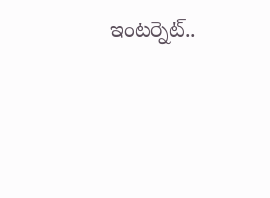ఇంటర్నెట్..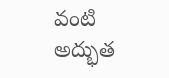వంటి అద్భుత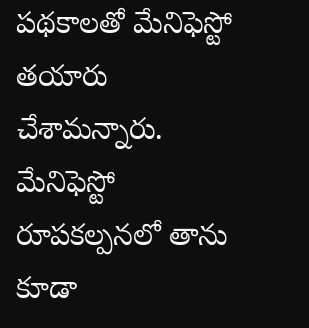పథకాలతో మేనిఫెస్టో తయారు చేశామన్నారు. మేనిఫెస్టో రూపకల్పనలో తాను కూడా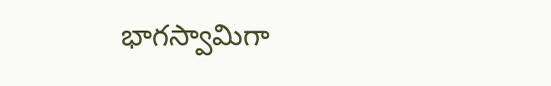భాగస్వామిగా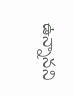ఉన్నానని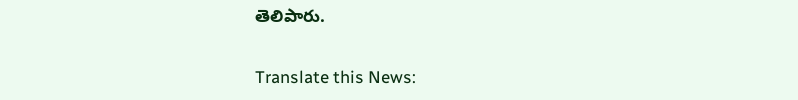తెలిపారు.

Translate this News: